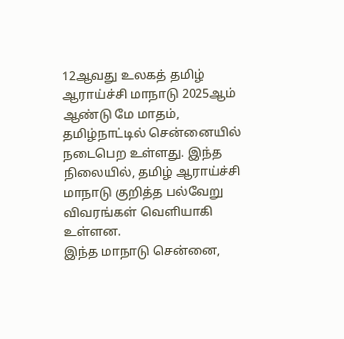12ஆவது உலகத் தமிழ் ஆராய்ச்சி மாநாடு 2025ஆம் ஆண்டு மே மாதம், தமிழ்நாட்டில் சென்னையில் நடைபெற உள்ளது. இந்த நிலையில், தமிழ் ஆராய்ச்சி மாநாடு குறித்த பல்வேறு விவரங்கள் வெளியாகி உள்ளன.
இந்த மாநாடு சென்னை,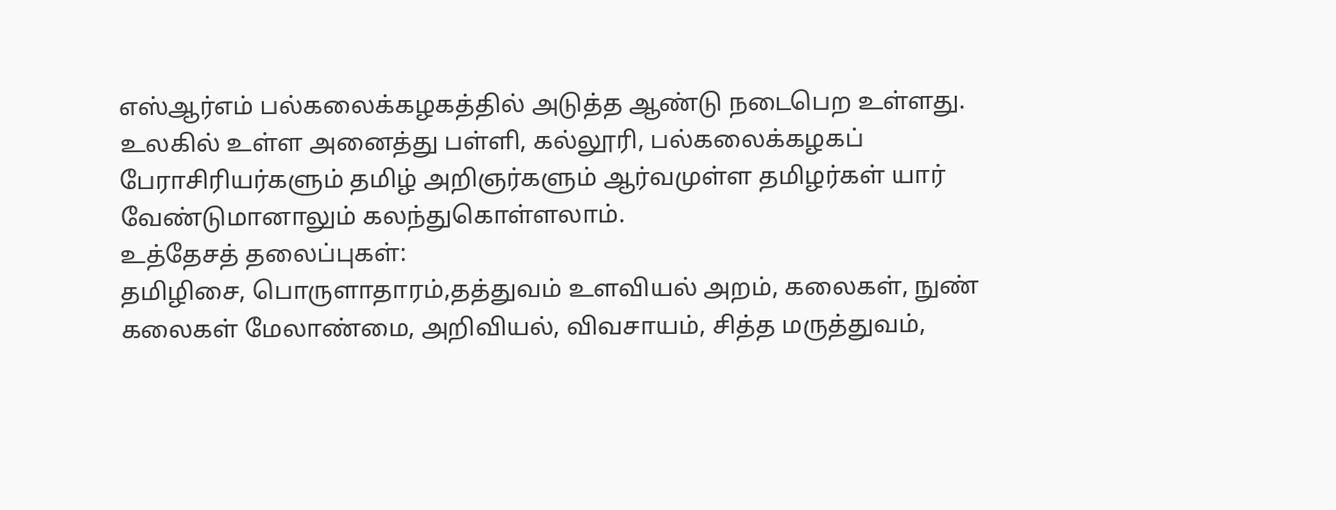எஸ்ஆர்எம் பல்கலைக்கழகத்தில் அடுத்த ஆண்டு நடைபெற உள்ளது. உலகில் உள்ள அனைத்து பள்ளி, கல்லூரி, பல்கலைக்கழகப் பேராசிரியர்களும் தமிழ் அறிஞர்களும் ஆர்வமுள்ள தமிழர்கள் யார் வேண்டுமானாலும் கலந்துகொள்ளலாம்.
உத்தேசத் தலைப்புகள்:
தமிழிசை, பொருளாதாரம்,தத்துவம் உளவியல் அறம், கலைகள், நுண் கலைகள் மேலாண்மை, அறிவியல், விவசாயம், சித்த மருத்துவம்,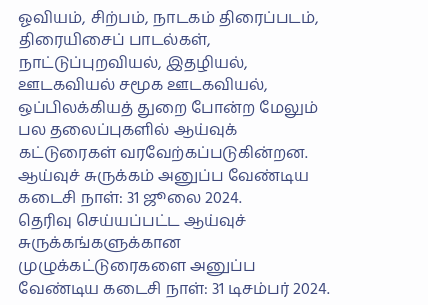ஓவியம், சிற்பம், நாடகம் திரைப்படம், திரையிசைப் பாடல்கள், நாட்டுப்புறவியல், இதழியல், ஊடகவியல் சமூக ஊடகவியல், ஒப்பிலக்கியத் துறை போன்ற மேலும் பல தலைப்புகளில் ஆய்வுக் கட்டுரைகள் வரவேற்கப்படுகின்றன.
ஆய்வுச் சுருக்கம் அனுப்ப வேண்டிய கடைசி நாள்: 31 ஜூலை 2024.
தெரிவு செய்யப்பட்ட ஆய்வுச் சுருக்கங்களுக்கான முழுக்கட்டுரைகளை அனுப்ப வேண்டிய கடைசி நாள்: 31 டிசம்பர் 2024.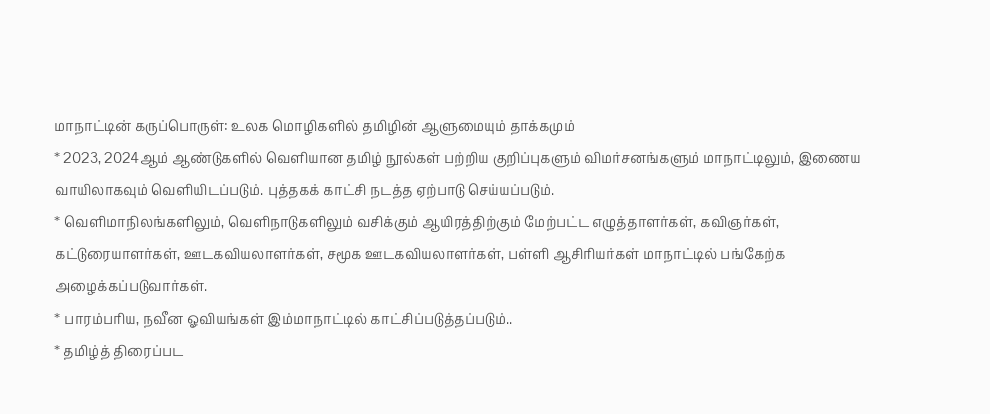மாநாட்டின் கருப்பொருள்: உலக மொழிகளில் தமிழின் ஆளுமையும் தாக்கமும்
* 2023, 2024ஆம் ஆண்டுகளில் வெளியான தமிழ் நூல்கள் பற்றிய குறிப்புகளும் விமர்சனங்களும் மாநாட்டிலும், இணைய வாயிலாகவும் வெளியிடப்படும். புத்தகக் காட்சி நடத்த ஏற்பாடு செய்யப்படும்.
* வெளிமாநிலங்களிலும், வெளிநாடுகளிலும் வசிக்கும் ஆயிரத்திற்கும் மேற்பட்ட எழுத்தாளர்கள், கவிஞர்கள், கட்டுரையாளர்கள், ஊடகவியலாளர்கள், சமூக ஊடகவியலாளர்கள், பள்ளி ஆசிரியர்கள் மாநாட்டில் பங்கேற்க அழைக்கப்படுவார்கள்.
* பாரம்பரிய, நவீன ஓவியங்கள் இம்மாநாட்டில் காட்சிப்படுத்தப்படும்..
* தமிழ்த் திரைப்பட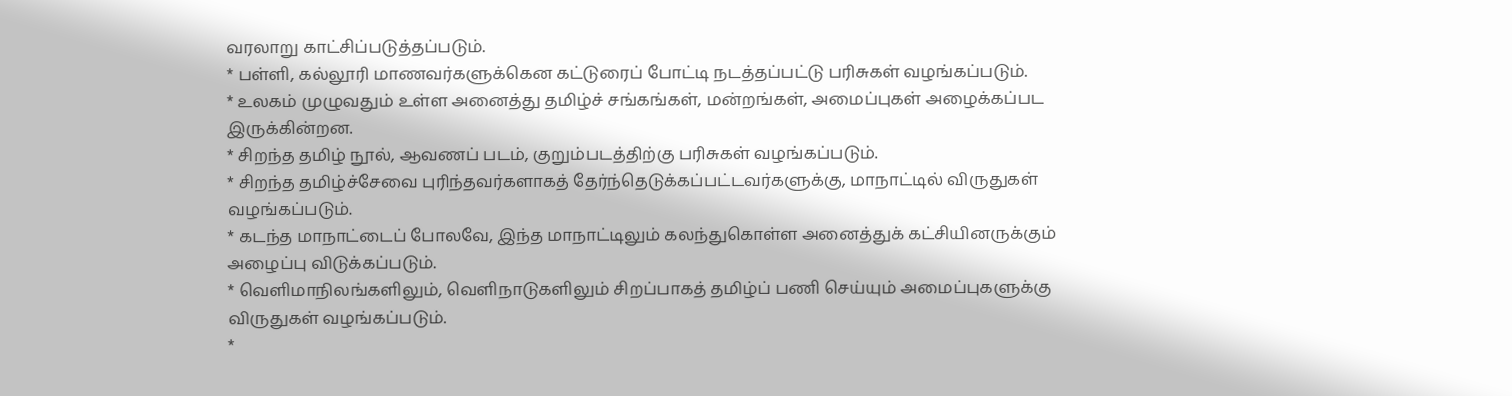வரலாறு காட்சிப்படுத்தப்படும்.
* பள்ளி, கல்லூரி மாணவர்களுக்கென கட்டுரைப் போட்டி நடத்தப்பட்டு பரிசுகள் வழங்கப்படும்.
* உலகம் முழுவதும் உள்ள அனைத்து தமிழ்ச் சங்கங்கள், மன்றங்கள், அமைப்புகள் அழைக்கப்பட இருக்கின்றன.
* சிறந்த தமிழ் நூல், ஆவணப் படம், குறும்படத்திற்கு பரிசுகள் வழங்கப்படும்.
* சிறந்த தமிழ்ச்சேவை புரிந்தவர்களாகத் தேர்ந்தெடுக்கப்பட்டவர்களுக்கு, மாநாட்டில் விருதுகள் வழங்கப்படும்.
* கடந்த மாநாட்டைப் போலவே, இந்த மாநாட்டிலும் கலந்துகொள்ள அனைத்துக் கட்சியினருக்கும் அழைப்பு விடுக்கப்படும்.
* வெளிமாநிலங்களிலும், வெளிநாடுகளிலும் சிறப்பாகத் தமிழ்ப் பணி செய்யும் அமைப்புகளுக்கு விருதுகள் வழங்கப்படும்.
*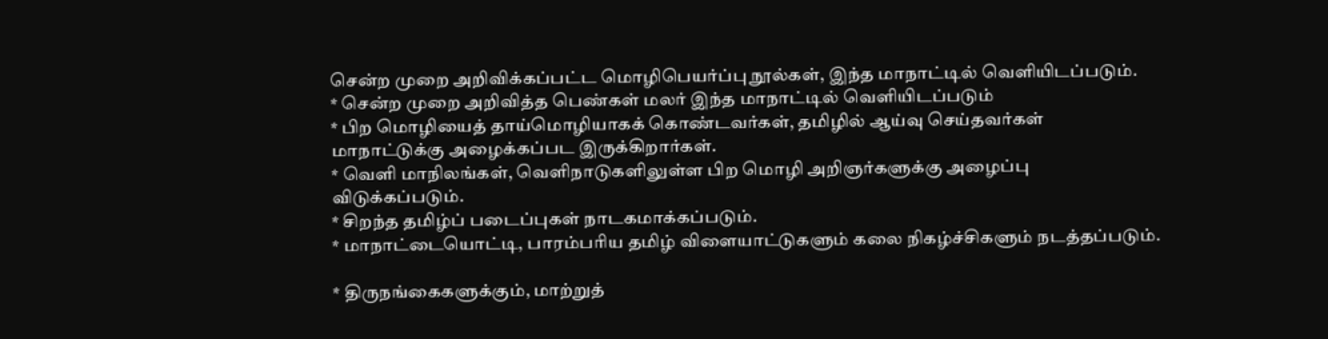சென்ற முறை அறிவிக்கப்பட்ட மொழிபெயர்ப்பு நூல்கள், இந்த மாநாட்டில் வெளியிடப்படும்.
* சென்ற முறை அறிவித்த பெண்கள் மலர் இந்த மாநாட்டில் வெளியிடப்படும்
* பிற மொழியைத் தாய்மொழியாகக் கொண்டவர்கள், தமிழில் ஆய்வு செய்தவர்கள் மாநாட்டுக்கு அழைக்கப்பட இருக்கிறார்கள்.
* வெளி மாநிலங்கள், வெளிநாடுகளிலுள்ள பிற மொழி அறிஞர்களுக்கு அழைப்பு விடுக்கப்படும்.
* சிறந்த தமிழ்ப் படைப்புகள் நாடகமாக்கப்படும்.
* மாநாட்டையொட்டி, பாரம்பரிய தமிழ் விளையாட்டுகளும் கலை நிகழ்ச்சிகளும் நடத்தப்படும்.

* திருநங்கைகளுக்கும், மாற்றுத்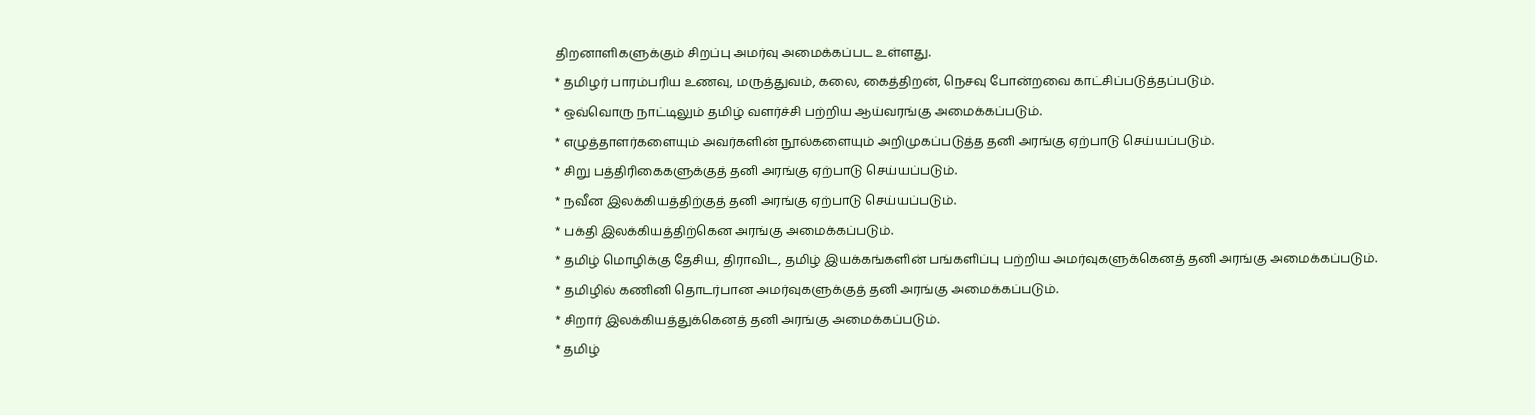திறனாளிகளுக்கும் சிறப்பு அமர்வு அமைக்கப்பட உள்ளது.
* தமிழர் பாரம்பரிய உணவு, மருத்துவம், கலை, கைத்திறன், நெசவு போன்றவை காட்சிப்படுத்தப்படும்.
* ஒவ்வொரு நாட்டிலும் தமிழ் வளர்ச்சி பற்றிய ஆய்வரங்கு அமைக்கப்படும்.
* எழுத்தாளர்களையும் அவர்களின் நூல்களையும் அறிமுகப்படுத்த தனி அரங்கு ஏற்பாடு செய்யப்படும்.
* சிறு பத்திரிகைகளுக்குத் தனி அரங்கு ஏற்பாடு செய்யப்படும்.
* நவீன இலக்கியத்திற்குத் தனி அரங்கு ஏற்பாடு செய்யப்படும்.
* பக்தி இலக்கியத்திற்கென அரங்கு அமைக்கப்படும்.
* தமிழ் மொழிக்கு தேசிய, திராவிட, தமிழ் இயக்கங்களின் பங்களிப்பு பற்றிய அமர்வுகளுக்கெனத் தனி அரங்கு அமைக்கப்படும்.
* தமிழில் கணினி தொடர்பான அமர்வுகளுக்குத் தனி அரங்கு அமைக்கப்படும்.
* சிறார் இலக்கியத்துக்கெனத் தனி அரங்கு அமைக்கப்படும்.
* தமிழ்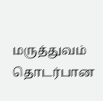மருத்துவம் தொடர்பான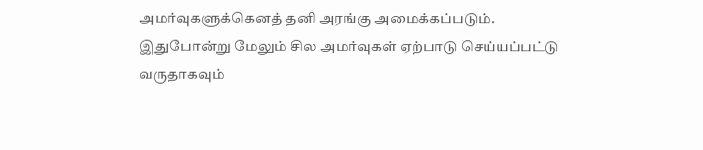அமர்வுகளுக்கெனத் தனி அரங்கு அமைக்கப்படும்.
இதுபோன்று மேலும் சில அமர்வுகள் ஏற்பாடு செய்யப்பட்டு வருதாகவும்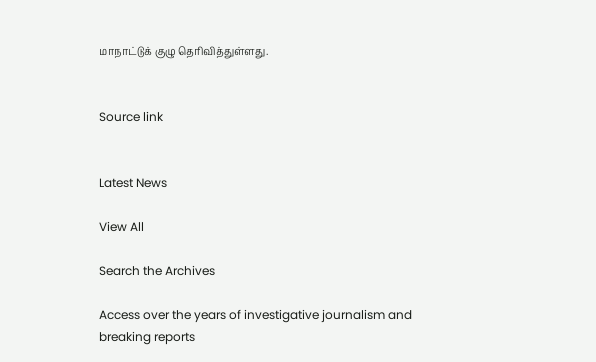மாநாட்டுக் குழு தெரிவித்துள்ளது.


Source link


Latest News

View All

Search the Archives

Access over the years of investigative journalism and breaking reports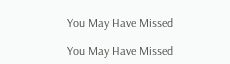You May Have Missed

You May Have Missed